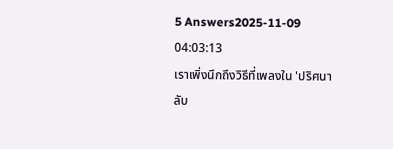5 Answers2025-11-09 04:03:13
เราเพิ่งนึกถึงวิธีที่เพลงใน 'ปริศนาลับ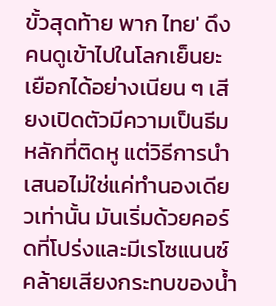ขั้วสุดท้าย พาก ไทย' ดึงคนดูเข้าไปในโลกเย็นยะเยือกได้อย่างเนียน ๆ เสียงเปิดตัวมีความเป็นธีมหลักที่ติดหู แต่วิธีการนำเสนอไม่ใช่แค่ทำนองเดียวเท่านั้น มันเริ่มด้วยคอร์ดที่โปร่งและมีเรโซแนนซ์ คล้ายเสียงกระทบของน้ำ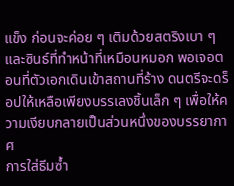แข็ง ก่อนจะค่อย ๆ เติมด้วยสตริงเบา ๆ และซินธ์ที่ทำหน้าที่เหมือนหมอก พอเจอตอนที่ตัวเอกเดินเข้าสถานที่ร้าง ดนตรีจะดร็อปให้เหลือเพียงบรรเลงชิ้นเล็ก ๆ เพื่อให้ความเงียบกลายเป็นส่วนหนึ่งของบรรยากาศ
การใส่ธีมซ้ำ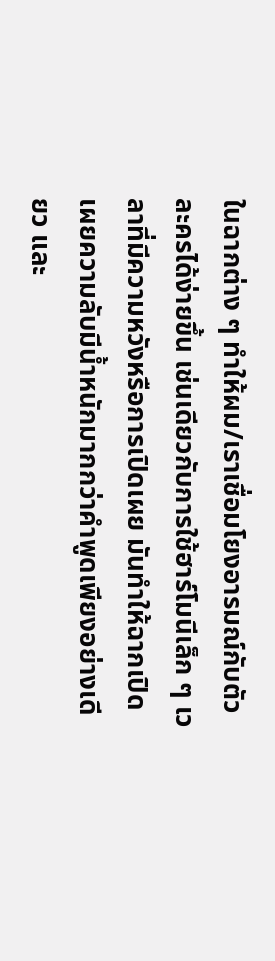ในฉากต่าง ๆ ทำให้ผม/เราเชื่อมโยงอารมณ์กับตัวละครได้ง่ายขึ้น เช่นเดียวกับการใช้ฮาร์โมนีเล็ก ๆ เวลาที่มีความหวังหรือการเปิดเผย มันทำให้ฉากเปิดเผยความลับมีน้ำหนักมากกว่าคำพูดเพียงอย่างเดียว และ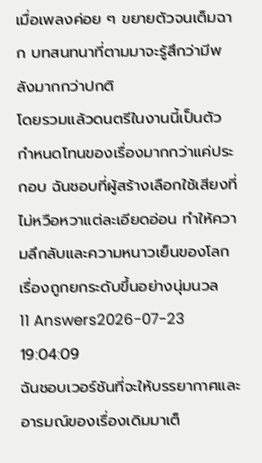เมื่อเพลงค่อย ๆ ขยายตัวจนเต็มฉาก บทสนทนาที่ตามมาจะรู้สึกว่ามีพลังมากกว่าปกติ
โดยรวมแล้วดนตรีในงานนี้เป็นตัวกำหนดโทนของเรื่องมากกว่าแค่ประกอบ ฉันชอบที่ผู้สร้างเลือกใช้เสียงที่ไม่หวือหวาแต่ละเอียดอ่อน ทำให้ความลึกลับและความหนาวเย็นของโลกเรื่องถูกยกระดับขึ้นอย่างนุ่มนวล
11 Answers2026-07-23 19:04:09
ฉันชอบเวอร์ชันที่จะให้บรรยากาศและอารมณ์ของเรื่องเดิมมาเต็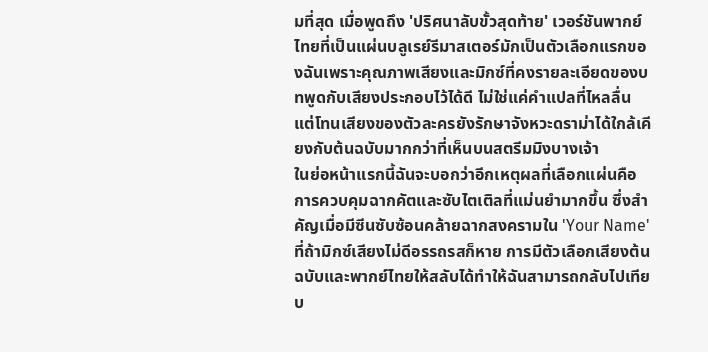มที่สุด เมื่อพูดถึง 'ปริศนาลับขั้วสุดท้าย' เวอร์ชันพากย์ไทยที่เป็นแผ่นบลูเรย์รีมาสเตอร์มักเป็นตัวเลือกแรกของฉันเพราะคุณภาพเสียงและมิกซ์ที่คงรายละเอียดของบทพูดกับเสียงประกอบไว้ได้ดี ไม่ใช่แค่คำแปลที่ไหลลื่น แต่โทนเสียงของตัวละครยังรักษาจังหวะดราม่าได้ใกล้เคียงกับต้นฉบับมากกว่าที่เห็นบนสตรีมมิงบางเจ้า
ในย่อหน้าแรกนี้ฉันจะบอกว่าอีกเหตุผลที่เลือกแผ่นคือการควบคุมฉากคัตและซับไตเติลที่แม่นยำมากขึ้น ซึ่งสำคัญเมื่อมีซีนซับซ้อนคล้ายฉากสงครามใน 'Your Name' ที่ถ้ามิกซ์เสียงไม่ดีอรรถรสก็หาย การมีตัวเลือกเสียงต้นฉบับและพากย์ไทยให้สลับได้ทำให้ฉันสามารถกลับไปเทียบ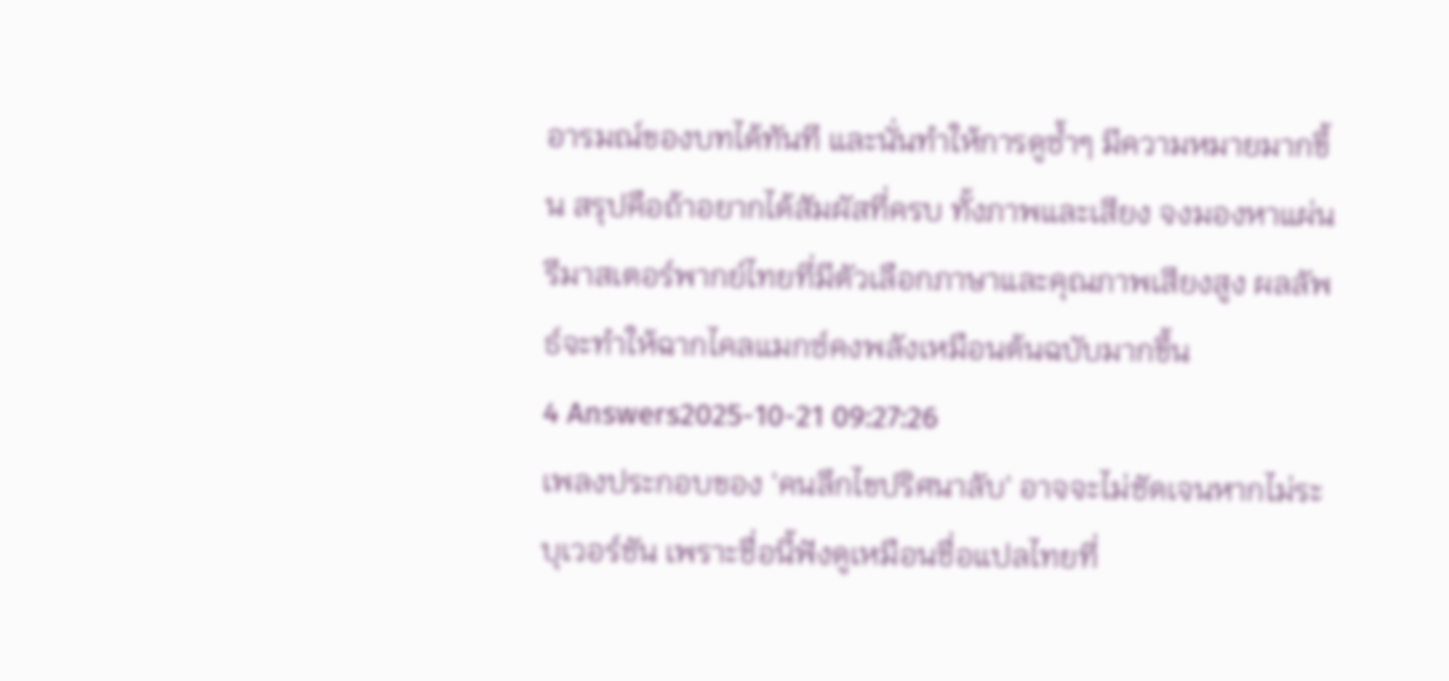อารมณ์ของบทได้ทันที และนั่นทำให้การดูซ้ำๆ มีความหมายมากขึ้น สรุปคือถ้าอยากได้สัมผัสที่ครบ ทั้งภาพและเสียง จงมองหาแผ่นรีมาสเตอร์พากย์ไทยที่มีตัวเลือกภาษาและคุณภาพเสียงสูง ผลลัพธ์จะทำให้ฉากไคลแมกซ์คงพลังเหมือนต้นฉบับมากขึ้น
4 Answers2025-10-21 09:27:26
เพลงประกอบของ 'คนลึกไขปริศนาลับ' อาจจะไม่ชัดเจนหากไม่ระบุเวอร์ชัน เพราะชื่อนี้ฟังดูเหมือนชื่อแปลไทยที่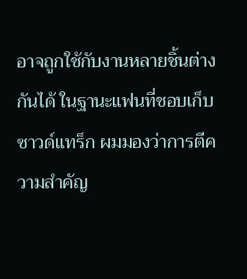อาจถูกใช้กับงานหลายชิ้นต่างกันได้ ในฐานะแฟนที่ชอบเก็บซาวด์แทร็ก ผมมองว่าการตีความสำคัญ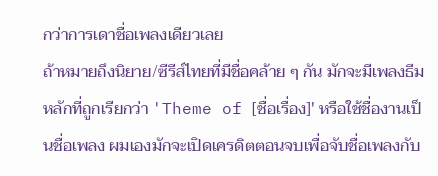กว่าการเดาชื่อเพลงเดียวเลย
ถ้าหมายถึงนิยาย/ซีรีส์ไทยที่มีชื่อคล้าย ๆ กัน มักจะมีเพลงธีมหลักที่ถูกเรียกว่า 'Theme of [ชื่อเรื่อง]' หรือใช้ชื่องานเป็นชื่อเพลง ผมเองมักจะเปิดเครดิตตอนจบเพื่อจับชื่อเพลงกับ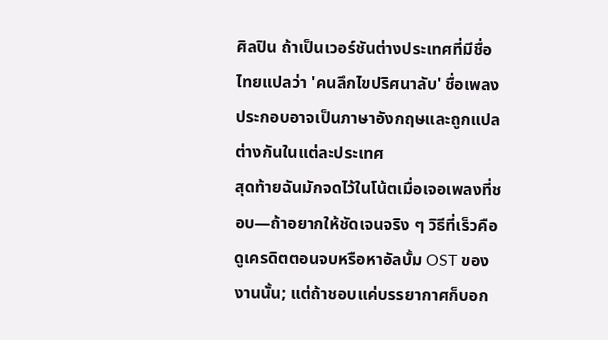ศิลปิน ถ้าเป็นเวอร์ชันต่างประเทศที่มีชื่อไทยแปลว่า 'คนลึกไขปริศนาลับ' ชื่อเพลงประกอบอาจเป็นภาษาอังกฤษและถูกแปลต่างกันในแต่ละประเทศ
สุดท้ายฉันมักจดไว้ในโน้ตเมื่อเจอเพลงที่ชอบ—ถ้าอยากให้ชัดเจนจริง ๆ วิธีที่เร็วคือดูเครดิตตอนจบหรือหาอัลบั้ม OST ของงานนั้น; แต่ถ้าชอบแค่บรรยากาศก็บอก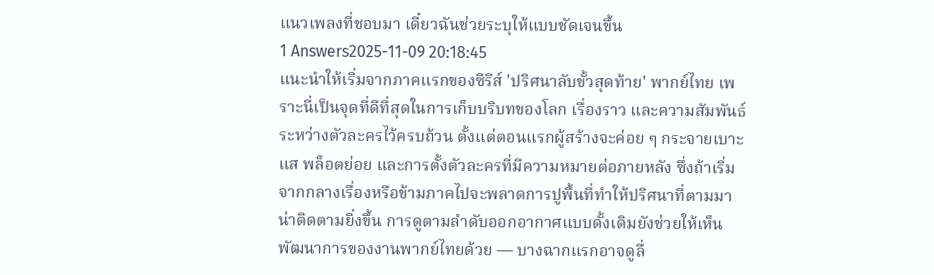แนวเพลงที่ชอบมา เดี๋ยวฉันช่วยระบุให้แบบชัดเจนขึ้น
1 Answers2025-11-09 20:18:45
แนะนำให้เริ่มจากภาคแรกของซีรีส์ 'ปริศนาลับขั้วสุดท้าย' พากย์ไทย เพราะนี่เป็นจุดที่ดีที่สุดในการเก็บบริบทของโลก เรื่องราว และความสัมพันธ์ระหว่างตัวละครไว้ครบถ้วน ตั้งแต่ตอนแรกผู้สร้างจะค่อย ๆ กระจายเบาะแส พล็อตย่อย และการตั้งตัวละครที่มีความหมายต่อภายหลัง ซึ่งถ้าเริ่มจากกลางเรื่องหรือข้ามภาคไปจะพลาดการปูพื้นที่ทำให้ปริศนาที่ตามมาน่าติดตามยิ่งขึ้น การดูตามลำดับออกอากาศแบบดั้งเดิมยังช่วยให้เห็นพัฒนาการของงานพากย์ไทยด้วย — บางฉากแรกอาจดูลื่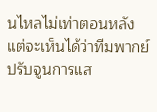นไหลไม่เท่าตอนหลัง แต่จะเห็นได้ว่าทีมพากย์ปรับจูนการแส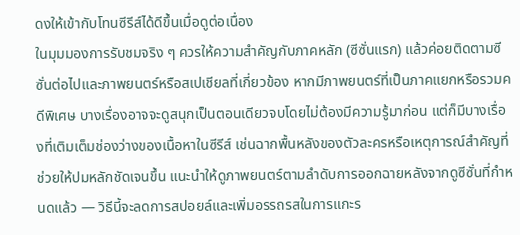ดงให้เข้ากับโทนซีรีส์ได้ดีขึ้นเมื่อดูต่อเนื่อง
ในมุมมองการรับชมจริง ๆ ควรให้ความสำคัญกับภาคหลัก (ซีซั่นแรก) แล้วค่อยติดตามซีซั่นต่อไปและภาพยนตร์หรือสเปเชียลที่เกี่ยวข้อง หากมีภาพยนตร์ที่เป็นภาคแยกหรือรวมคดีพิเศษ บางเรื่องอาจจะดูสนุกเป็นตอนเดียวจบโดยไม่ต้องมีความรู้มาก่อน แต่ก็มีบางเรื่องที่เติมเต็มช่องว่างของเนื้อหาในซีรีส์ เช่นฉากพื้นหลังของตัวละครหรือเหตุการณ์สำคัญที่ช่วยให้ปมหลักชัดเจนขึ้น แนะนำให้ดูภาพยนตร์ตามลำดับการออกฉายหลังจากดูซีซั่นที่กำหนดแล้ว — วิธีนี้จะลดการสปอยล์และเพิ่มอรรถรสในการแกะร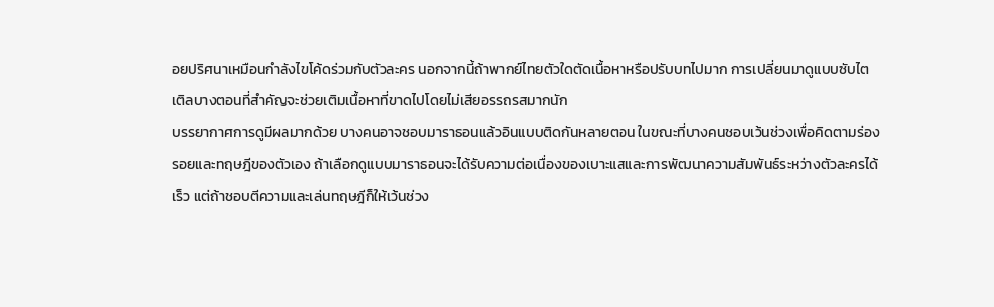อยปริศนาเหมือนกำลังไขโค้ดร่วมกับตัวละคร นอกจากนี้ถ้าพากย์ไทยตัวใดตัดเนื้อหาหรือปรับบทไปมาก การเปลี่ยนมาดูแบบซับไตเติลบางตอนที่สำคัญจะช่วยเติมเนื้อหาที่ขาดไปโดยไม่เสียอรรถรสมากนัก
บรรยากาศการดูมีผลมากด้วย บางคนอาจชอบมาราธอนแล้วอินแบบติดกันหลายตอน ในขณะที่บางคนชอบเว้นช่วงเพื่อคิดตามร่องรอยและทฤษฎีของตัวเอง ถ้าเลือกดูแบบมาราธอนจะได้รับความต่อเนื่องของเบาะแสและการพัฒนาความสัมพันธ์ระหว่างตัวละครได้เร็ว แต่ถ้าชอบตีความและเล่นทฤษฎีก็ให้เว้นช่วง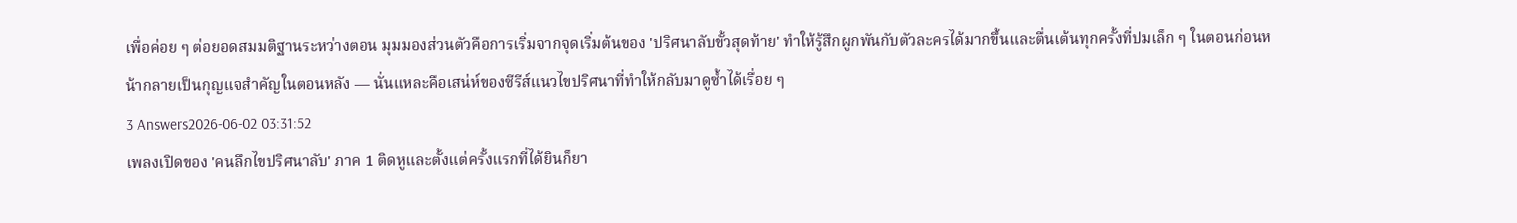เพื่อค่อย ๆ ต่อยอดสมมติฐานระหว่างตอน มุมมองส่วนตัวคือการเริ่มจากจุดเริ่มต้นของ 'ปริศนาลับขั้วสุดท้าย' ทำให้รู้สึกผูกพันกับตัวละครได้มากขึ้นและตื่นเต้นทุกครั้งที่ปมเล็ก ๆ ในตอนก่อนหน้ากลายเป็นกุญแจสำคัญในตอนหลัง — นั่นแหละคือเสน่ห์ของซีรีส์แนวไขปริศนาที่ทำให้กลับมาดูซ้ำได้เรื่อย ๆ
3 Answers2026-06-02 03:31:52
เพลงเปิดของ 'คนลึกไขปริศนาลับ' ภาค 1 ติดหูและตั้งแต่ครั้งแรกที่ได้ยินก็ยา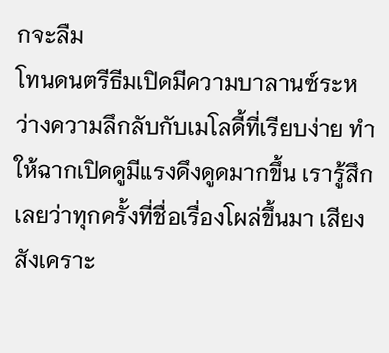กจะลืม
โทนดนตรีธีมเปิดมีความบาลานซ์ระหว่างความลึกลับกับเมโลดี้ที่เรียบง่าย ทำให้ฉากเปิดดูมีแรงดึงดูดมากขึ้น เรารู้สึกเลยว่าทุกครั้งที่ชื่อเรื่องโผล่ขึ้นมา เสียงสังเคราะ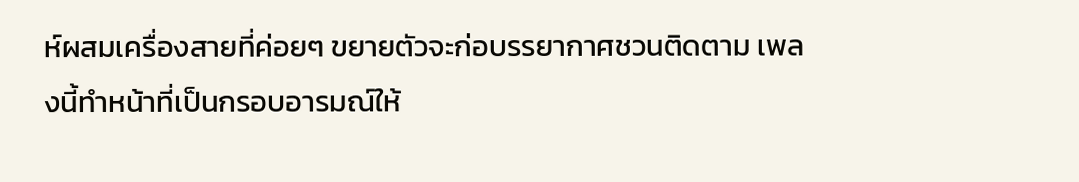ห์ผสมเครื่องสายที่ค่อยๆ ขยายตัวจะก่อบรรยากาศชวนติดตาม เพลงนี้ทำหน้าที่เป็นกรอบอารมณ์ให้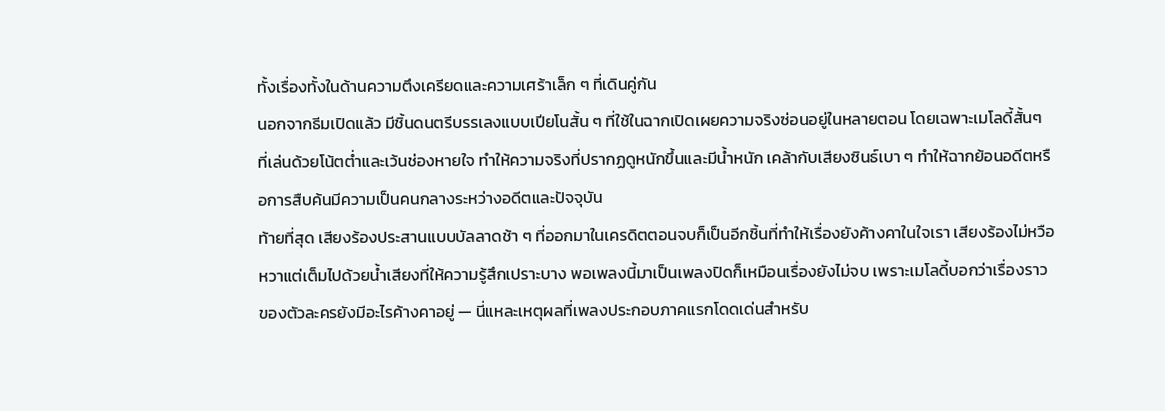ทั้งเรื่องทั้งในด้านความตึงเครียดและความเศร้าเล็ก ๆ ที่เดินคู่กัน
นอกจากธีมเปิดแล้ว มีชิ้นดนตรีบรรเลงแบบเปียโนสั้น ๆ ที่ใช้ในฉากเปิดเผยความจริงซ่อนอยู่ในหลายตอน โดยเฉพาะเมโลดี้สั้นๆ ที่เล่นด้วยโน้ตต่ำและเว้นช่องหายใจ ทำให้ความจริงที่ปรากฏดูหนักขึ้นและมีน้ำหนัก เคล้ากับเสียงซินธ์เบา ๆ ทำให้ฉากย้อนอดีตหรือการสืบค้นมีความเป็นคนกลางระหว่างอดีตและปัจจุบัน
ท้ายที่สุด เสียงร้องประสานแบบบัลลาดช้า ๆ ที่ออกมาในเครดิตตอนจบก็เป็นอีกชิ้นที่ทำให้เรื่องยังค้างคาในใจเรา เสียงร้องไม่หวือหวาแต่เต็มไปด้วยน้ำเสียงที่ให้ความรู้สึกเปราะบาง พอเพลงนี้มาเป็นเพลงปิดก็เหมือนเรื่องยังไม่จบ เพราะเมโลดี้บอกว่าเรื่องราวของตัวละครยังมีอะไรค้างคาอยู่ — นี่แหละเหตุผลที่เพลงประกอบภาคแรกโดดเด่นสำหรับ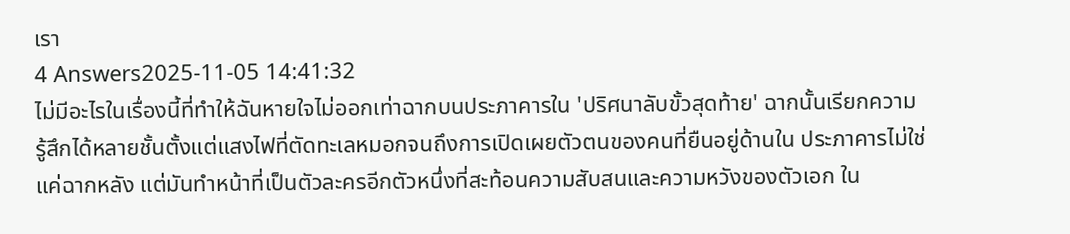เรา
4 Answers2025-11-05 14:41:32
ไม่มีอะไรในเรื่องนี้ที่ทำให้ฉันหายใจไม่ออกเท่าฉากบนประภาคารใน 'ปริศนาลับขั้วสุดท้าย' ฉากนั้นเรียกความรู้สึกได้หลายชั้นตั้งแต่แสงไฟที่ตัดทะเลหมอกจนถึงการเปิดเผยตัวตนของคนที่ยืนอยู่ด้านใน ประภาคารไม่ใช่แค่ฉากหลัง แต่มันทำหน้าที่เป็นตัวละครอีกตัวหนึ่งที่สะท้อนความสับสนและความหวังของตัวเอก ใน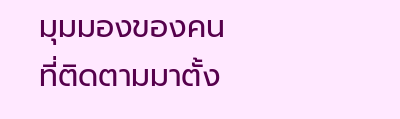มุมมองของคนที่ติดตามมาตั้ง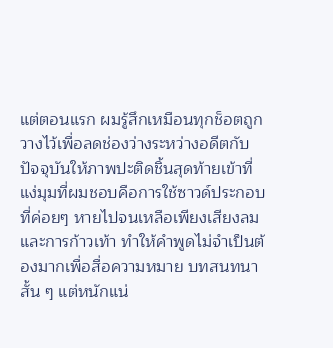แต่ตอนแรก ผมรู้สึกเหมือนทุกช็อตถูกวางไว้เพื่อลดช่องว่างระหว่างอดีตกับปัจจุบันให้ภาพปะติดชิ้นสุดท้ายเข้าที่
แง่มุมที่ผมชอบคือการใช้ซาวด์ประกอบที่ค่อยๆ หายไปจนเหลือเพียงเสียงลมและการก้าวเท้า ทำให้คำพูดไม่จำเป็นต้องมากเพื่อสื่อความหมาย บทสนทนาสั้น ๆ แต่หนักแน่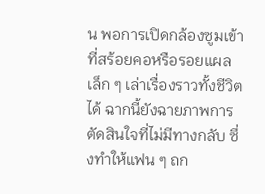น พอการเปิดกล้องซูมเข้าที่สร้อยคอหรือรอยแผลเล็ก ๆ เล่าเรื่องราวทั้งชีวิตได้ ฉากนี้ยังฉายภาพการตัดสินใจที่ไม่มีทางกลับ ซึ่งทำให้แฟน ๆ ถก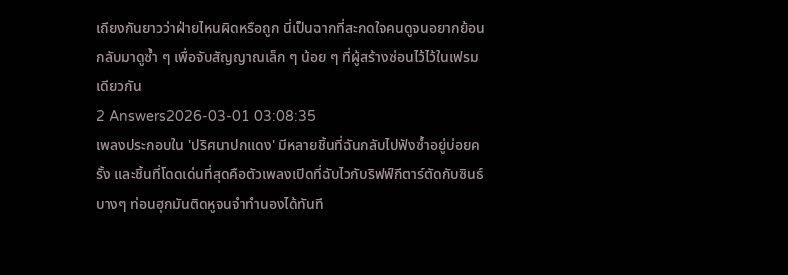เถียงกันยาวว่าฝ่ายไหนผิดหรือถูก นี่เป็นฉากที่สะกดใจคนดูจนอยากย้อนกลับมาดูซ้ำ ๆ เพื่อจับสัญญาณเล็ก ๆ น้อย ๆ ที่ผู้สร้างซ่อนไว้ไว้ในเฟรมเดียวกัน
2 Answers2026-03-01 03:08:35
เพลงประกอบใน 'ปริศนาปกแดง' มีหลายชิ้นที่ฉันกลับไปฟังซ้ำอยู่บ่อยครั้ง และชิ้นที่โดดเด่นที่สุดคือตัวเพลงเปิดที่ฉับไวกับริฟฟ์กีตาร์ตัดกับซินธ์บางๆ ท่อนฮุกมันติดหูจนจำทำนองได้ทันที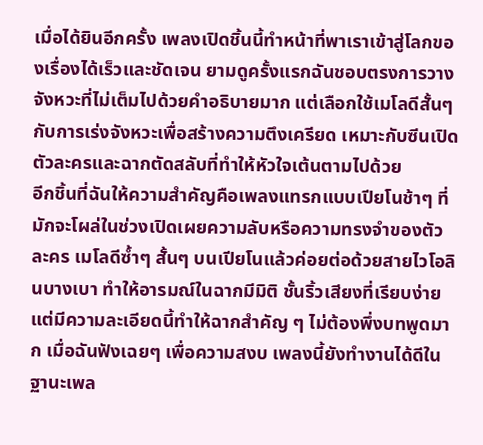เมื่อได้ยินอีกครั้ง เพลงเปิดชิ้นนี้ทำหน้าที่พาเราเข้าสู่โลกของเรื่องได้เร็วและชัดเจน ยามดูครั้งแรกฉันชอบตรงการวางจังหวะที่ไม่เต็มไปด้วยคำอธิบายมาก แต่เลือกใช้เมโลดีสั้นๆ กับการเร่งจังหวะเพื่อสร้างความตึงเครียด เหมาะกับซีนเปิดตัวละครและฉากตัดสลับที่ทำให้หัวใจเต้นตามไปด้วย
อีกชิ้นที่ฉันให้ความสำคัญคือเพลงแทรกแบบเปียโนช้าๆ ที่มักจะโผล่ในช่วงเปิดเผยความลับหรือความทรงจำของตัวละคร เมโลดีซ้ำๆ สั้นๆ บนเปียโนแล้วค่อยต่อด้วยสายไวโอลินบางเบา ทำให้อารมณ์ในฉากมีมิติ ชั้นริ้วเสียงที่เรียบง่ายแต่มีความละเอียดนี้ทำให้ฉากสำคัญ ๆ ไม่ต้องพึ่งบทพูดมาก เมื่อฉันฟังเฉยๆ เพื่อความสงบ เพลงนี้ยังทำงานได้ดีในฐานะเพล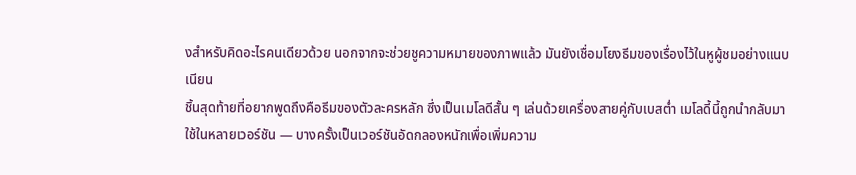งสำหรับคิดอะไรคนเดียวด้วย นอกจากจะช่วยชูความหมายของภาพแล้ว มันยังเชื่อมโยงธีมของเรื่องไว้ในหูผู้ชมอย่างแนบเนียน
ชิ้นสุดท้ายที่อยากพูดถึงคือธีมของตัวละครหลัก ซึ่งเป็นเมโลดีสั้น ๆ เล่นด้วยเครื่องสายคู่กับเบสต่ำ เมโลดี้นี้ถูกนำกลับมาใช้ในหลายเวอร์ชัน — บางครั้งเป็นเวอร์ชันอัดกลองหนักเพื่อเพิ่มความ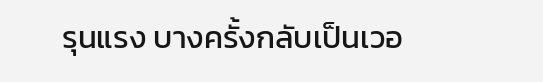รุนแรง บางครั้งกลับเป็นเวอ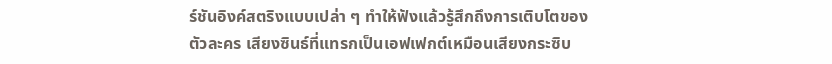ร์ชันอิงค์สตริงแบบเปล่า ๆ ทำให้ฟังแล้วรู้สึกถึงการเติบโตของตัวละคร เสียงซินธ์ที่แทรกเป็นเอฟเฟกต์เหมือนเสียงกระซิบ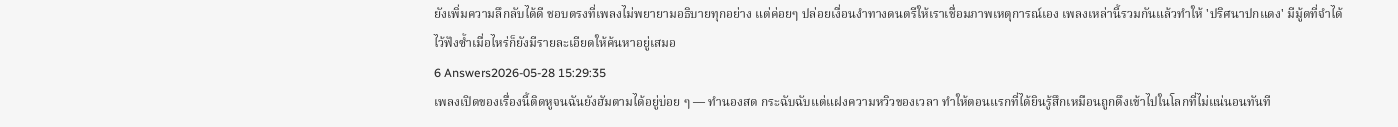ยังเพิ่มความลึกลับได้ดี ชอบตรงที่เพลงไม่พยายามอธิบายทุกอย่าง แต่ค่อยๆ ปล่อยเงื่อนงำทางดนตรีให้เราเชื่อมภาพเหตุการณ์เอง เพลงเหล่านี้รวมกันแล้วทำให้ 'ปริศนาปกแดง' มีมู้ดที่จำได้ ไว้ฟังซ้ำเมื่อไหร่ก็ยังมีรายละเอียดให้ค้นหาอยู่เสมอ
6 Answers2026-05-28 15:29:35
เพลงเปิดของเรื่องนี้ติดหูจนฉันยังฮัมตามได้อยู่บ่อย ๆ — ทำนองสด กระฉับฉับแต่แฝงความหวิวของเวลา ทำให้ตอนแรกที่ได้ยินรู้สึกเหมือนถูกดึงเข้าไปในโลกที่ไม่แน่นอนทันที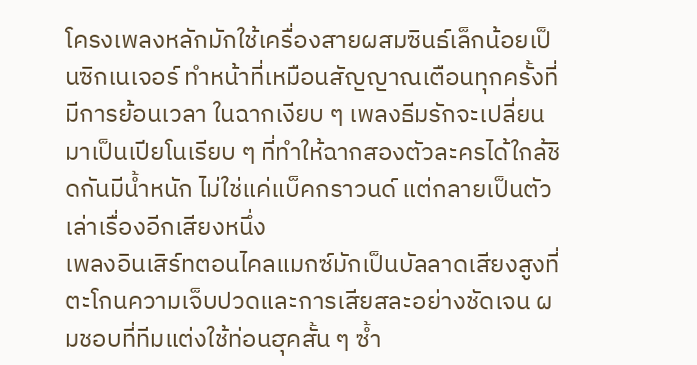โครงเพลงหลักมักใช้เครื่องสายผสมซินธ์เล็กน้อยเป็นซิกเนเจอร์ ทำหน้าที่เหมือนสัญญาณเตือนทุกครั้งที่มีการย้อนเวลา ในฉากเงียบ ๆ เพลงธีมรักจะเปลี่ยนมาเป็นเปียโนเรียบ ๆ ที่ทำให้ฉากสองตัวละครได้ใกล้ชิดกันมีน้ำหนัก ไม่ใช่แค่แบ็คกราวนด์ แต่กลายเป็นตัวเล่าเรื่องอีกเสียงหนึ่ง
เพลงอินเสิร์ทตอนไคลแมกซ์มักเป็นบัลลาดเสียงสูงที่ตะโกนความเจ็บปวดและการเสียสละอย่างชัดเจน ผมชอบที่ทีมแต่งใช้ท่อนฮุคสั้น ๆ ซ้ำ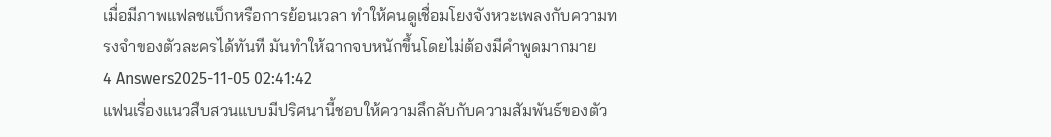เมื่อมีภาพแฟลชแบ็กหรือการย้อนเวลา ทำให้คนดูเชื่อมโยงจังหวะเพลงกับความทรงจำของตัวละครได้ทันที มันทำให้ฉากจบหนักขึ้นโดยไม่ต้องมีคำพูดมากมาย
4 Answers2025-11-05 02:41:42
แฟนเรื่องแนวสืบสวนแบบมีปริศนานี้ชอบให้ความลึกลับกับความสัมพันธ์ของตัว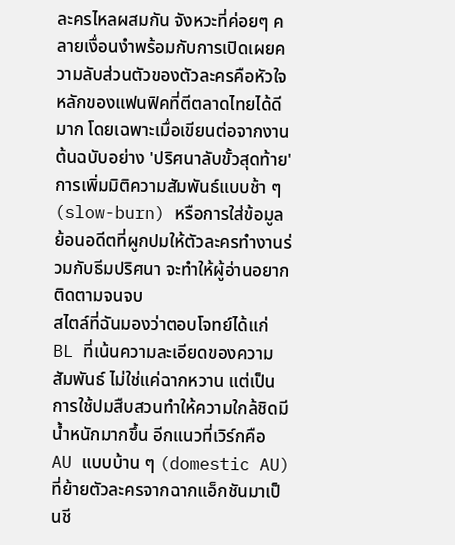ละครไหลผสมกัน จังหวะที่ค่อยๆ คลายเงื่อนงำพร้อมกับการเปิดเผยความลับส่วนตัวของตัวละครคือหัวใจหลักของแฟนฟิคที่ตีตลาดไทยได้ดีมาก โดยเฉพาะเมื่อเขียนต่อจากงานต้นฉบับอย่าง 'ปริศนาลับขั้วสุดท้าย' การเพิ่มมิติความสัมพันธ์แบบช้า ๆ (slow-burn) หรือการใส่ข้อมูลย้อนอดีตที่ผูกปมให้ตัวละครทำงานร่วมกับธีมปริศนา จะทำให้ผู้อ่านอยากติดตามจนจบ
สไตล์ที่ฉันมองว่าตอบโจทย์ได้แก่ BL ที่เน้นความละเอียดของความสัมพันธ์ ไม่ใช่แค่ฉากหวาน แต่เป็นการใช้ปมสืบสวนทำให้ความใกล้ชิดมีน้ำหนักมากขึ้น อีกแนวที่เวิร์กคือ AU แบบบ้าน ๆ (domestic AU) ที่ย้ายตัวละครจากฉากแอ็กชันมาเป็นชี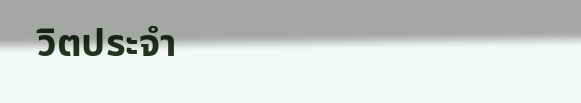วิตประจำ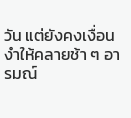วัน แต่ยังคงเงื่อนงำให้คลายช้า ๆ อารมณ์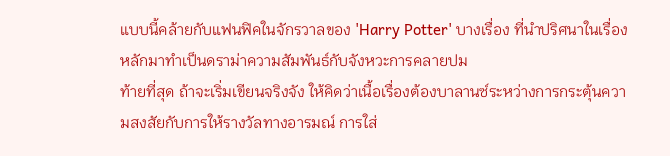แบบนี้คล้ายกับแฟนฟิคในจักรวาลของ 'Harry Potter' บางเรื่อง ที่นำปริศนาในเรื่องหลักมาทำเป็นดราม่าความสัมพันธ์กับจังหวะการคลายปม
ท้ายที่สุด ถ้าจะเริ่มเขียนจริงจัง ให้คิดว่าเนื้อเรื่องต้องบาลานซ์ระหว่างการกระตุ้นความสงสัยกับการให้รางวัลทางอารมณ์ การใส่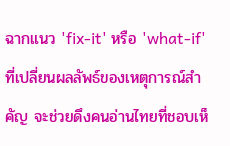ฉากแนว 'fix-it' หรือ 'what-if' ที่เปลี่ยนผลลัพธ์ของเหตุการณ์สำคัญ จะช่วยดึงคนอ่านไทยที่ชอบเห็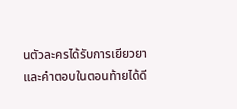นตัวละครได้รับการเยียวยาและคำตอบในตอนท้ายได้ดี